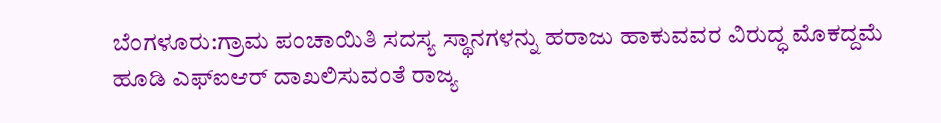ಬೆಂಗಳೂರು:ಗ್ರಾಮ ಪಂಚಾಯಿತಿ ಸದಸ್ಯ ಸ್ಥಾನಗಳನ್ನು ಹರಾಜು ಹಾಕುವವರ ವಿರುದ್ಧ ಮೊಕದ್ದಮೆ ಹೂಡಿ ಎಫ್ಐಆರ್ ದಾಖಲಿಸುವಂತೆ ರಾಜ್ಯ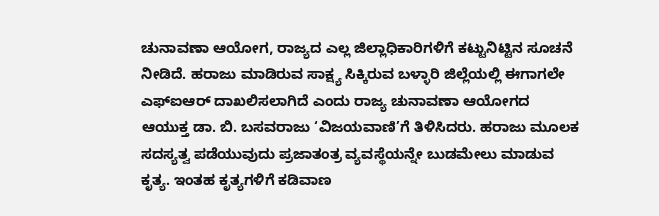ಚುನಾವಣಾ ಆಯೋಗ, ರಾಜ್ಯದ ಎಲ್ಲ ಜಿಲ್ಲಾಧಿಕಾರಿಗಳಿಗೆ ಕಟ್ಟುನಿಟ್ಟಿನ ಸೂಚನೆ ನೀಡಿದೆ. ಹರಾಜು ಮಾಡಿರುವ ಸಾಕ್ಷ್ಯ ಸಿಕ್ಕಿರುವ ಬಳ್ಳಾರಿ ಜಿಲ್ಲೆಯಲ್ಲಿ ಈಗಾಗಲೇ ಎಫ್ಐಆರ್ ದಾಖಲಿಸಲಾಗಿದೆ ಎಂದು ರಾಜ್ಯ ಚುನಾವಣಾ ಆಯೋಗದ ಆಯುಕ್ತ ಡಾ. ಬಿ. ಬಸವರಾಜು ‘ವಿಜಯವಾಣಿ’ಗೆ ತಿಳಿಸಿದರು. ಹರಾಜು ಮೂಲಕ ಸದಸ್ಯತ್ವ ಪಡೆಯುವುದು ಪ್ರಜಾತಂತ್ರ ವ್ಯವಸ್ಥೆಯನ್ನೇ ಬುಡಮೇಲು ಮಾಡುವ ಕೃತ್ಯ. ಇಂತಹ ಕೃತ್ಯಗಳಿಗೆ ಕಡಿವಾಣ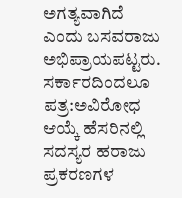ಅಗತ್ಯವಾಗಿದೆ ಎಂದು ಬಸವರಾಜು ಅಭಿಪ್ರಾಯಪಟ್ಟರು.
ಸರ್ಕಾರದಿಂದಲೂ ಪತ್ರ:ಅವಿರೋಧ ಆಯ್ಕೆ ಹೆಸರಿನಲ್ಲಿ ಸದಸ್ಯರ ಹರಾಜು ಪ್ರಕರಣಗಳ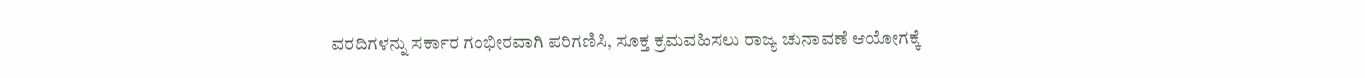ವರದಿಗಳನ್ನು ಸರ್ಕಾರ ಗಂಭೀರವಾಗಿ ಪರಿಗಣಿಸಿ, ಸೂಕ್ತ ಕ್ರಮವಹಿಸಲು ರಾಜ್ಯ ಚುನಾವಣೆ ಆಯೋಗಕ್ಕೆ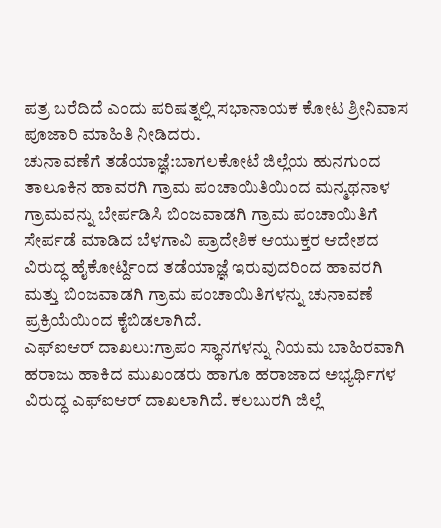ಪತ್ರ ಬರೆದಿದೆ ಎಂದು ಪರಿಷತ್ನಲ್ಲಿ ಸಭಾನಾಯಕ ಕೋಟ ಶ್ರೀನಿವಾಸ ಪೂಜಾರಿ ಮಾಹಿತಿ ನೀಡಿದರು.
ಚುನಾವಣೆಗೆ ತಡೆಯಾಜ್ಞೆ:ಬಾಗಲಕೋಟೆ ಜಿಲ್ಲೆಯ ಹುನಗುಂದ ತಾಲೂಕಿನ ಹಾವರಗಿ ಗ್ರಾಮ ಪಂಚಾಯಿತಿಯಿಂದ ಮನ್ಮಥನಾಳ ಗ್ರಾಮವನ್ನು ಬೇರ್ಪಡಿಸಿ ಬಿಂಜವಾಡಗಿ ಗ್ರಾಮ ಪಂಚಾಯಿತಿಗೆ ಸೇರ್ಪಡೆ ಮಾಡಿದ ಬೆಳಗಾವಿ ಪ್ರಾದೇಶಿಕ ಆಯುಕ್ತರ ಆದೇಶದ ವಿರುದ್ಧ ಹೈಕೋರ್ಟ್ದಿಂದ ತಡೆಯಾಜ್ಞೆ ಇರುವುದರಿಂದ ಹಾವರಗಿ ಮತ್ತು ಬಿಂಜವಾಡಗಿ ಗ್ರಾಮ ಪಂಚಾಯಿತಿಗಳನ್ನು ಚುನಾವಣೆ ಪ್ರಕ್ರಿಯೆಯಿಂದ ಕೈಬಿಡಲಾಗಿದೆ.
ಎಫ್ಐಆರ್ ದಾಖಲು:ಗ್ರಾಪಂ ಸ್ಥಾನಗಳನ್ನು ನಿಯಮ ಬಾಹಿರವಾಗಿ ಹರಾಜು ಹಾಕಿದ ಮುಖಂಡರು ಹಾಗೂ ಹರಾಜಾದ ಅಭ್ಯರ್ಥಿಗಳ ವಿರುದ್ಧ ಎಫ್ಐಆರ್ ದಾಖಲಾಗಿದೆ. ಕಲಬುರಗಿ ಜಿಲ್ಲೆ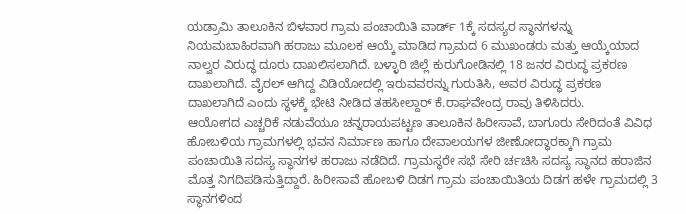ಯಡ್ರಾಮಿ ತಾಲೂಕಿನ ಬಿಳವಾರ ಗ್ರಾಮ ಪಂಚಾಯಿತಿ ವಾರ್ಡ್ 1ಕ್ಕೆ ಸದಸ್ಯರ ಸ್ಥಾನಗಳನ್ನು ನಿಯಮಬಾಹಿರವಾಗಿ ಹರಾಜು ಮೂಲಕ ಆಯ್ಕೆ ಮಾಡಿದ ಗ್ರಾಮದ 6 ಮುಖಂಡರು ಮತ್ತು ಆಯ್ಕೆಯಾದ ನಾಲ್ವರ ವಿರುದ್ಧ ದೂರು ದಾಖಲಿಸಲಾಗಿದೆ. ಬಳ್ಳಾರಿ ಜಿಲ್ಲೆ ಕುರುಗೋಡಿನಲ್ಲಿ 18 ಜನರ ವಿರುದ್ಧ ಪ್ರಕರಣ ದಾಖಲಾಗಿದೆ. ವೈರಲ್ ಆಗಿದ್ದ ವಿಡಿಯೋದಲ್ಲಿ ಇರುವವರನ್ನು ಗುರುತಿಸಿ, ಅವರ ವಿರುದ್ಧ ಪ್ರಕರಣ ದಾಖಲಾಗಿದೆ ಎಂದು ಸ್ಥಳಕ್ಕೆ ಭೇಟಿ ನೀಡಿದ ತಹಸೀಲ್ದಾರ್ ಕೆ.ರಾಘವೇಂದ್ರ ರಾವು ತಿಳಿಸಿದರು.
ಆಯೋಗದ ಎಚ್ಚರಿಕೆ ನಡುವೆಯೂ ಚನ್ನರಾಯಪಟ್ಟಣ ತಾಲೂಕಿನ ಹಿರೀಸಾವೆ, ಬಾಗೂರು ಸೇರಿದಂತೆ ವಿವಿಧ ಹೋಬಳಿಯ ಗ್ರಾಮಗಳಲ್ಲಿ ಭವನ ನಿರ್ಮಾಣ ಹಾಗೂ ದೇವಾಲಯಗಳ ಜೀಣೋದ್ಧಾರಕ್ಕಾಗಿ ಗ್ರಾಮ ಪಂಚಾಯಿತಿ ಸದಸ್ಯ ಸ್ಥಾನಗಳ ಹರಾಜು ನಡೆದಿದೆ. ಗ್ರಾಮಸ್ಥರೇ ಸಭೆ ಸೇರಿ ರ್ಚಚಿಸಿ ಸದಸ್ಯ ಸ್ಥಾನದ ಹರಾಜಿನ ಮೊತ್ತ ನಿಗದಿಪಡಿಸುತ್ತಿದ್ದಾರೆ. ಹಿರೀಸಾವೆ ಹೋಬಳಿ ದಿಡಗ ಗ್ರಾಮ ಪಂಚಾಯಿತಿಯ ದಿಡಗ ಹಳೇ ಗ್ರಾಮದಲ್ಲಿ 3 ಸ್ಥಾನಗಳಿಂದ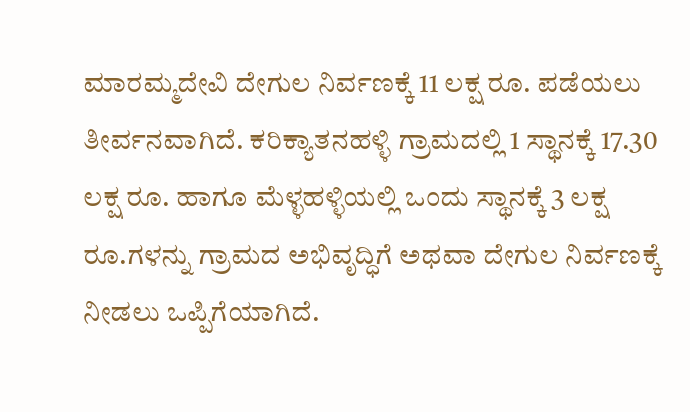ಮಾರಮ್ಮದೇವಿ ದೇಗುಲ ನಿರ್ವಣಕ್ಕೆ 11 ಲಕ್ಷ ರೂ. ಪಡೆಯಲು ತೀರ್ವನವಾಗಿದೆ. ಕರಿಕ್ಯಾತನಹಳ್ಳಿ ಗ್ರಾಮದಲ್ಲಿ 1 ಸ್ಥಾನಕ್ಕೆ 17.30 ಲಕ್ಷ ರೂ. ಹಾಗೂ ಮೆಳ್ಳಹಳ್ಳಿಯಲ್ಲಿ ಒಂದು ಸ್ಥಾನಕ್ಕೆ 3 ಲಕ್ಷ ರೂ.ಗಳನ್ನು ಗ್ರಾಮದ ಅಭಿವೃದ್ಧಿಗೆ ಅಥವಾ ದೇಗುಲ ನಿರ್ವಣಕ್ಕೆ ನೀಡಲು ಒಪ್ಪಿಗೆಯಾಗಿದೆ.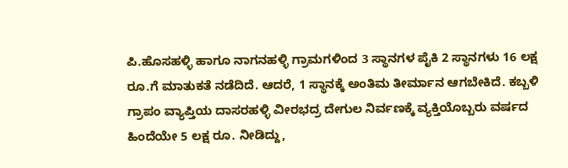ಪಿ.ಹೊಸಹಳ್ಳಿ ಹಾಗೂ ನಾಗನಹಳ್ಳಿ ಗ್ರಾಮಗಳಿಂದ 3 ಸ್ಥಾನಗಳ ಪೈಕಿ 2 ಸ್ಥಾನಗಳು 16 ಲಕ್ಷ ರೂ.ಗೆ ಮಾತುಕತೆ ನಡೆದಿದೆ. ಆದರೆ, 1 ಸ್ಥಾನಕ್ಕೆ ಅಂತಿಮ ತೀರ್ಮಾನ ಆಗಬೇಕಿದೆ. ಕಬ್ಬಳಿ ಗ್ರಾಪಂ ವ್ಯಾಪ್ತಿಯ ದಾಸರಹಳ್ಳಿ ವೀರಭದ್ರ ದೇಗುಲ ನಿರ್ವಣಕ್ಕೆ ವ್ಯಕ್ತಿಯೊಬ್ಬರು ವರ್ಷದ ಹಿಂದೆಯೇ 5 ಲಕ್ಷ ರೂ. ನೀಡಿದ್ದು,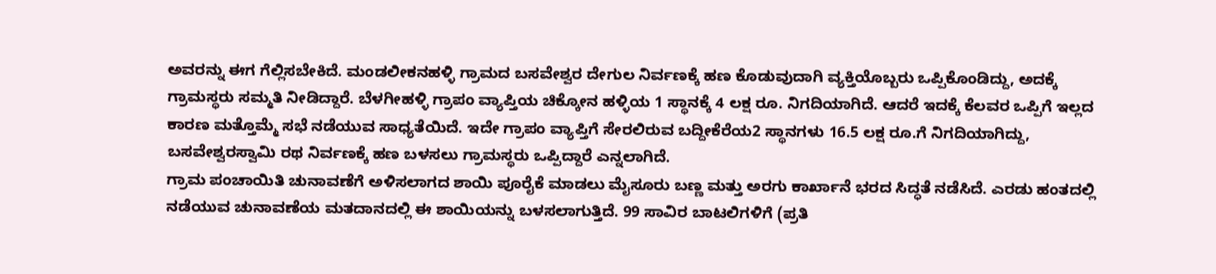ಅವರನ್ನು ಈಗ ಗೆಲ್ಲಿಸಬೇಕಿದೆ. ಮಂಡಲೀಕನಹಳ್ಳಿ ಗ್ರಾಮದ ಬಸವೇಶ್ವರ ದೇಗುಲ ನಿರ್ವಣಕ್ಕೆ ಹಣ ಕೊಡುವುದಾಗಿ ವ್ಯಕ್ತಿಯೊಬ್ಬರು ಒಪ್ಪಿಕೊಂಡಿದ್ದು, ಅದಕ್ಕೆ ಗ್ರಾಮಸ್ಥರು ಸಮ್ಮತಿ ನೀಡಿದ್ದಾರೆ. ಬೆಳಗೀಹಳ್ಳಿ ಗ್ರಾಪಂ ವ್ಯಾಪ್ತಿಯ ಚಿಕ್ಕೋನ ಹಳ್ಳಿಯ 1 ಸ್ಥಾನಕ್ಕೆ 4 ಲಕ್ಷ ರೂ. ನಿಗದಿಯಾಗಿದೆ. ಆದರೆ ಇದಕ್ಕೆ ಕೆಲವರ ಒಪ್ಪಿಗೆ ಇಲ್ಲದ ಕಾರಣ ಮತ್ತೊಮ್ಮೆ ಸಭೆ ನಡೆಯುವ ಸಾಧ್ಯತೆಯಿದೆ. ಇದೇ ಗ್ರಾಪಂ ವ್ಯಾಪ್ತಿಗೆ ಸೇರಲಿರುವ ಬದ್ದೀಕೆರೆಯ2 ಸ್ಥಾನಗಳು 16.5 ಲಕ್ಷ ರೂ.ಗೆ ನಿಗದಿಯಾಗಿದ್ದು, ಬಸವೇಶ್ವರಸ್ವಾಮಿ ರಥ ನಿರ್ವಣಕ್ಕೆ ಹಣ ಬಳಸಲು ಗ್ರಾಮಸ್ಥರು ಒಪ್ಪಿದ್ದಾರೆ ಎನ್ನಲಾಗಿದೆ.
ಗ್ರಾಮ ಪಂಚಾಯಿತಿ ಚುನಾವಣೆಗೆ ಅಳಿಸಲಾಗದ ಶಾಯಿ ಪೂರೈಕೆ ಮಾಡಲು ಮೈಸೂರು ಬಣ್ಣ ಮತ್ತು ಅರಗು ಕಾರ್ಖಾನೆ ಭರದ ಸಿದ್ಧತೆ ನಡೆಸಿದೆ. ಎರಡು ಹಂತದಲ್ಲಿ ನಡೆಯುವ ಚುನಾವಣೆಯ ಮತದಾನದಲ್ಲಿ ಈ ಶಾಯಿಯನ್ನು ಬಳಸಲಾಗುತ್ತಿದೆ. 99 ಸಾವಿರ ಬಾಟಲಿಗಳಿಗೆ (ಪ್ರತಿ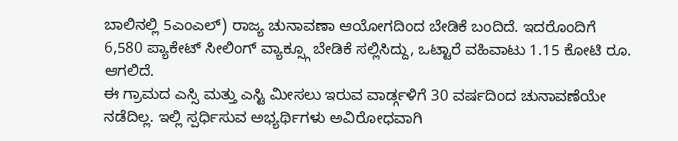ಬಾಲಿನಲ್ಲಿ 5ಎಂಎಲ್) ರಾಜ್ಯ ಚುನಾವಣಾ ಆಯೋಗದಿಂದ ಬೇಡಿಕೆ ಬಂದಿದೆ. ಇದರೊಂದಿಗೆ 6,580 ಪ್ಯಾಕೇಟ್ ಸೀಲಿಂಗ್ ವ್ಯಾಕ್ಸ್ಗೂ ಬೇಡಿಕೆ ಸಲ್ಲಿಸಿದ್ದು, ಒಟ್ಟಾರೆ ವಹಿವಾಟು 1.15 ಕೋಟಿ ರೂ. ಆಗಲಿದೆ.
ಈ ಗ್ರಾಮದ ಎಸ್ಸಿ ಮತ್ತು ಎಸ್ಟಿ ಮೀಸಲು ಇರುವ ವಾರ್ಡ್ಗಳಿಗೆ 30 ವರ್ಷದಿಂದ ಚುನಾವಣೆಯೇ ನಡೆದಿಲ್ಲ. ಇಲ್ಲಿ ಸ್ಪರ್ಧಿಸುವ ಅಭ್ಯರ್ಥಿಗಳು ಅವಿರೋಧವಾಗಿ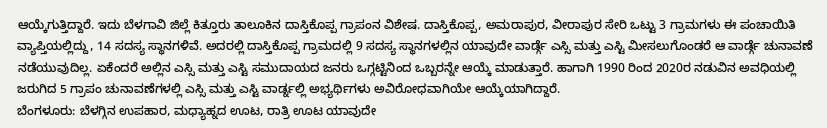ಆಯ್ಕೆಗುತ್ತಿದ್ದಾರೆ. ಇದು ಬೆಳಗಾವಿ ಜಿಲ್ಲೆ ಕಿತ್ತೂರು ತಾಲೂಕಿನ ದಾಸ್ತಿಕೊಪ್ಪ ಗ್ರಾಪಂನ ವಿಶೇಷ. ದಾಸ್ತಿಕೊಪ್ಪ, ಅಮರಾಪುರ, ವೀರಾಪುರ ಸೇರಿ ಒಟ್ಟು 3 ಗ್ರಾಮಗಳು ಈ ಪಂಚಾಯಿತಿ ವ್ಯಾಪ್ತಿಯಲ್ಲಿದ್ದು, 14 ಸದಸ್ಯ ಸ್ಥಾನಗಳಿವೆ. ಅದರಲ್ಲಿ ದಾಸ್ತಿಕೊಪ್ಪ ಗ್ರಾಮದಲ್ಲಿ 9 ಸದಸ್ಯ ಸ್ಥಾನಗಳಲ್ಲಿನ ಯಾವುದೇ ವಾರ್ಡ್ಗೆ ಎಸ್ಸಿ ಮತ್ತು ಎಸ್ಟಿ ಮೀಸಲುಗೊಂಡರೆ ಆ ವಾರ್ಡ್ಗೆ ಚುನಾವಣೆ ನಡೆಯುವುದಿಲ್ಲ. ಏಕೆಂದರೆ ಅಲ್ಲಿನ ಎಸ್ಸಿ ಮತ್ತು ಎಸ್ಟಿ ಸಮುದಾಯದ ಜನರು ಒಗ್ಗಟ್ಟಿನಿಂದ ಒಬ್ಬರನ್ನೇ ಆಯ್ಕೆ ಮಾಡುತ್ತಾರೆ. ಹಾಗಾಗಿ 1990 ರಿಂದ 2020ರ ನಡುವಿನ ಅವಧಿಯಲ್ಲಿ ಜರುಗಿದ 5 ಗ್ರಾಪಂ ಚುನಾವಣೆಗಳಲ್ಲಿ ಎಸ್ಸಿ ಮತ್ತು ಎಸ್ಟಿ ವಾರ್ಡ್ನಲ್ಲಿ ಅಭ್ಯರ್ಥಿಗಳು ಅವಿರೋಧವಾಗಿಯೇ ಆಯ್ಕೆಯಾಗಿದ್ದಾರೆ.
ಬೆಂಗಳೂರು: ಬೆಳಗ್ಗಿನ ಉಪಹಾರ, ಮಧ್ಯಾಹ್ನದ ಊಟ, ರಾತ್ರಿ ಊಟ ಯಾವುದೇ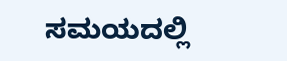ಸಮಯದಲ್ಲಿ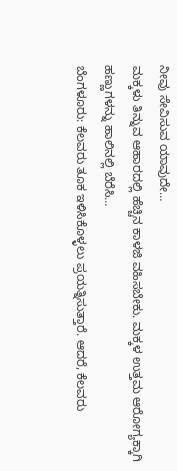ನೀವು ಸೇವಿಸುವ ಯಾವುದೇ…
ಮಕ್ಕಳು ತಿನ್ನುವ ಆಹಾರದಲ್ಲಿ ಹೆಚ್ಚಿನ ಕಾಳಜಿ ವಹಿಸಬೇಕು. ಮಕ್ಕಳ ಉತ್ತಮ ಆರೋಗ್ಯಕ್ಕಾಗಿ ಹಣ್ಣುಗಳನ್ನು ಹಾಲಿನಲ್ಲಿ ಬೆರೆಸಿ…
ಬೆಂಗಳೂರು: ಕೆಲವರು ತೂಕ ಇಳಿಸಿಕೊಳ್ಳಲು ಪ್ರಯತ್ನಿಸುತ್ತಾರೆ. ಆದರೆ, ಕೆಲವರು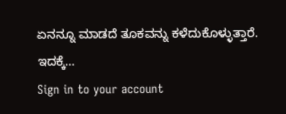ಏನನ್ನೂ ಮಾಡದೆ ತೂಕವನ್ನು ಕಳೆದುಕೊಳ್ಳುತ್ತಾರೆ. ಇದಕ್ಕೆ…
Sign in to your account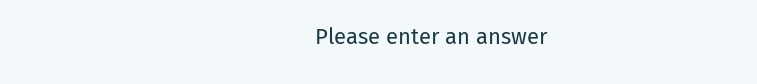Please enter an answer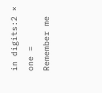in digits:2 × one =
Remember me